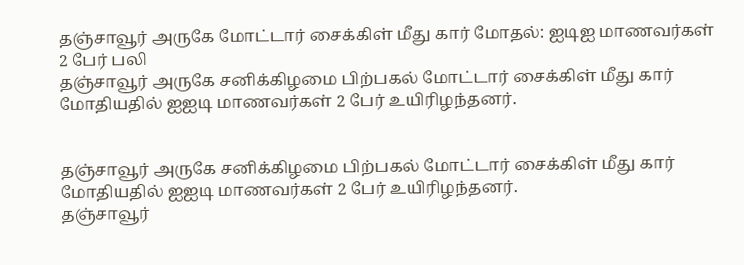தஞ்சாவூர் அருகே மோட்டார் சைக்கிள் மீது கார் மோதல்: ஐடிஐ மாணவர்கள் 2 பேர் பலி
தஞ்சாவூர் அருகே சனிக்கிழமை பிற்பகல் மோட்டார் சைக்கிள் மீது கார் மோதியதில் ஐஐடி மாணவர்கள் 2 பேர் உயிரிழந்தனர்.


தஞ்சாவூர் அருகே சனிக்கிழமை பிற்பகல் மோட்டார் சைக்கிள் மீது கார் மோதியதில் ஐஐடி மாணவர்கள் 2 பேர் உயிரிழந்தனர்.
தஞ்சாவூர்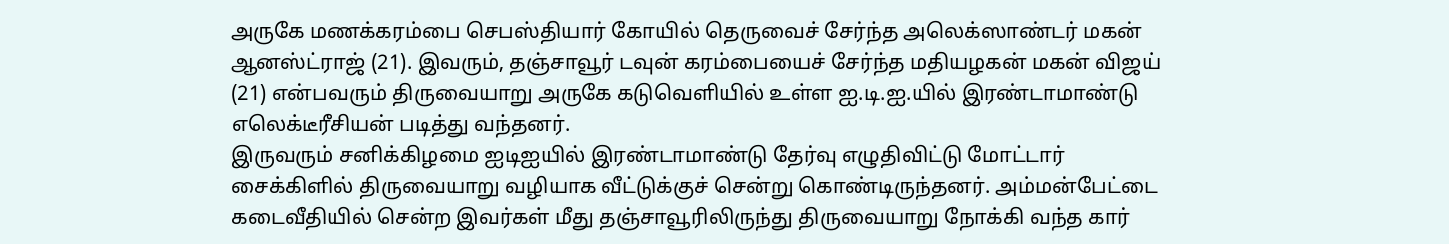அருகே மணக்கரம்பை செபஸ்தியார் கோயில் தெருவைச் சேர்ந்த அலெக்ஸாண்டர் மகன் ஆனஸ்ட்ராஜ் (21). இவரும், தஞ்சாவூர் டவுன் கரம்பையைச் சேர்ந்த மதியழகன் மகன் விஜய் (21) என்பவரும் திருவையாறு அருகே கடுவெளியில் உள்ள ஐ.டி.ஐ.யில் இரண்டாமாண்டு எலெக்டீரீசியன் படித்து வந்தனர்.
இருவரும் சனிக்கிழமை ஐடிஐயில் இரண்டாமாண்டு தேர்வு எழுதிவிட்டு மோட்டார் சைக்கிளில் திருவையாறு வழியாக வீட்டுக்குச் சென்று கொண்டிருந்தனர். அம்மன்பேட்டை கடைவீதியில் சென்ற இவர்கள் மீது தஞ்சாவூரிலிருந்து திருவையாறு நோக்கி வந்த கார்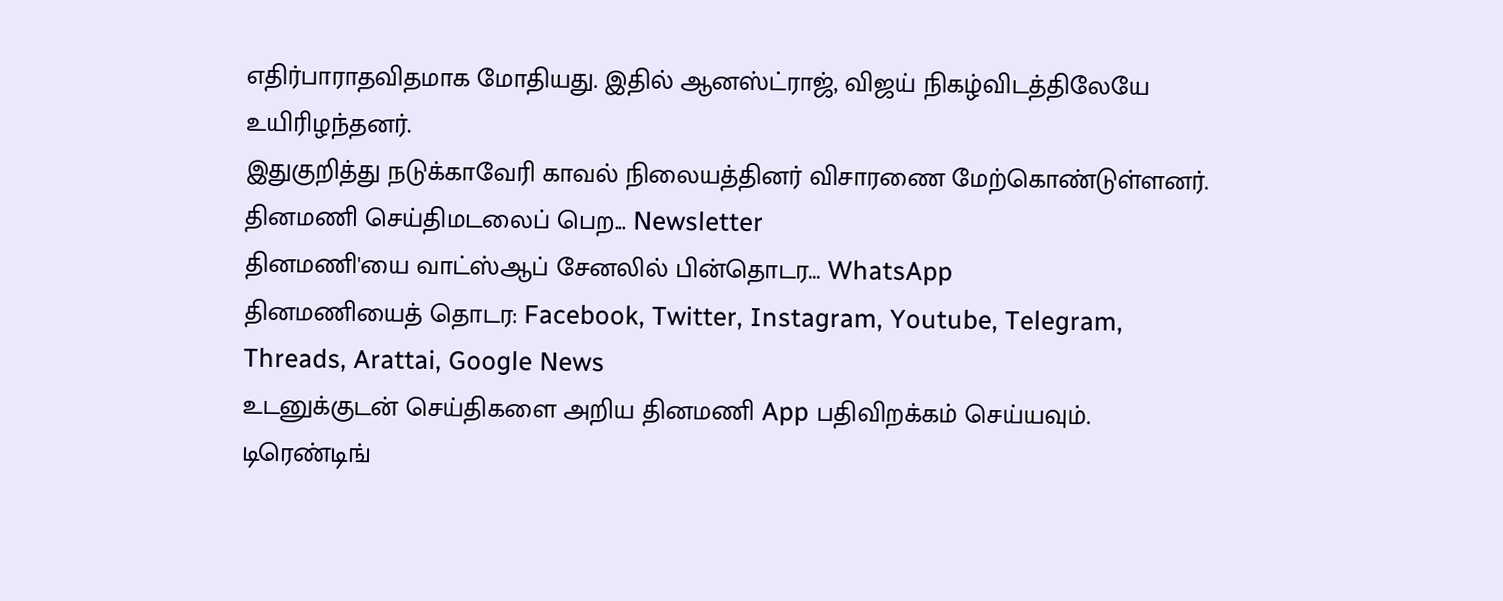எதிர்பாராதவிதமாக மோதியது. இதில் ஆனஸ்ட்ராஜ், விஜய் நிகழ்விடத்திலேயே உயிரிழந்தனர்.
இதுகுறித்து நடுக்காவேரி காவல் நிலையத்தினர் விசாரணை மேற்கொண்டுள்ளனர்.
தினமணி செய்திமடலைப் பெற... Newsletter
தினமணி'யை வாட்ஸ்ஆப் சேனலில் பின்தொடர... WhatsApp
தினமணியைத் தொடர: Facebook, Twitter, Instagram, Youtube, Telegram, Threads, Arattai, Google News
உடனுக்குடன் செய்திகளை அறிய தினமணி App பதிவிறக்கம் செய்யவும்.
டிரெண்டிங்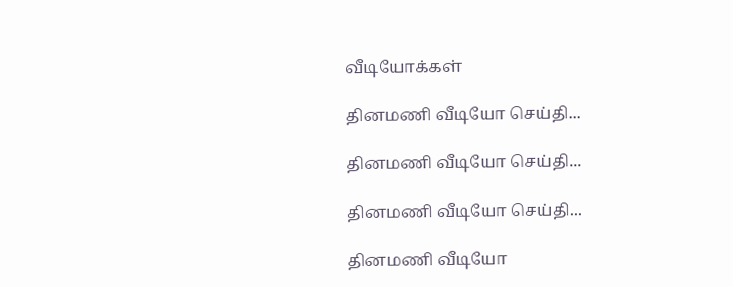வீடியோக்கள்

தினமணி வீடியோ செய்தி...

தினமணி வீடியோ செய்தி...

தினமணி வீடியோ செய்தி...

தினமணி வீடியோ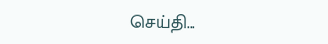செய்தி...